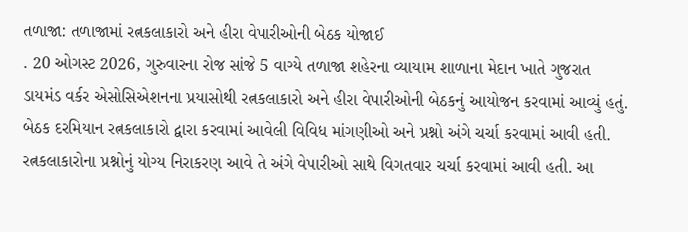તળાજા: તળાજામાં રત્નકલાકારો અને હીરા વેપારીઓની બેઠક યોજાઈ
. 20 ઓગસ્ટ 2026, ગુરુવારના રોજ સાંજે 5 વાગ્યે તળાજા શહેરના વ્યાયામ શાળાના મેદાન ખાતે ગુજરાત ડાયમંડ વર્કર એસોસિએશનના પ્રયાસોથી રત્નકલાકારો અને હીરા વેપારીઓની બેઠકનું આયોજન કરવામાં આવ્યું હતું. બેઠક દરમિયાન રત્નકલાકારો દ્વારા કરવામાં આવેલી વિવિધ માંગણીઓ અને પ્રશ્નો અંગે ચર્ચા કરવામાં આવી હતી. રત્નકલાકારોના પ્રશ્નોનું યોગ્ય નિરાકરણ આવે તે અંગે વેપારીઓ સાથે વિગતવાર ચર્ચા કરવામાં આવી હતી. આ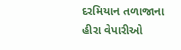દરમિયાન તળાજાના હીરા વેપારીઓ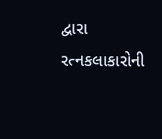દ્વારા રત્નકલાકારોની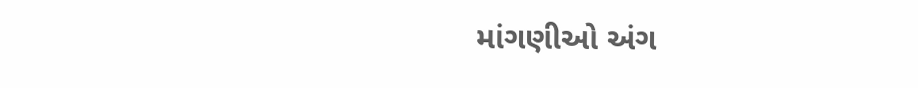માંગણીઓ અંગ